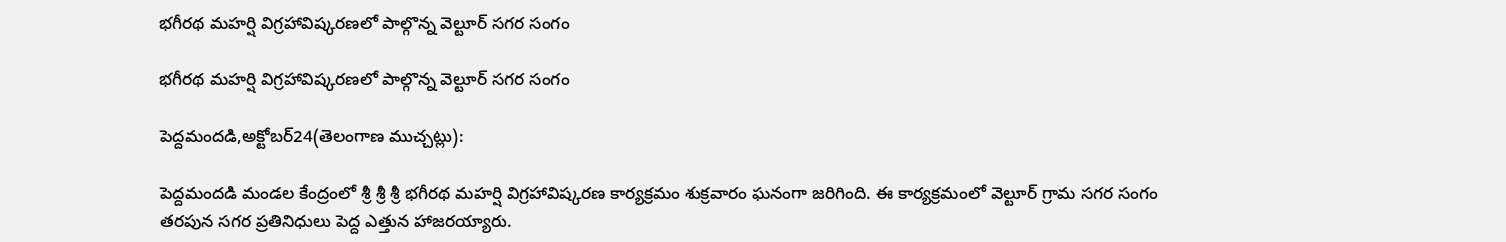భగీరథ మహర్షి విగ్రహావిష్కరణలో పాల్గొన్న వెల్టూర్ సగర సంగం

భగీరథ మహర్షి విగ్రహావిష్కరణలో పాల్గొన్న వెల్టూర్ సగర సంగం

పెద్దమందడి,అక్టోబర్24(తెలంగాణ ముచ్చట్లు):

పెద్దమందడి మండల కేంద్రంలో శ్రీ శ్రీ శ్రీ భగీరథ మహర్షి విగ్రహావిష్కరణ కార్యక్రమం శుక్రవారం ఘనంగా జరిగింది. ఈ కార్యక్రమంలో వెల్టూర్ గ్రామ సగర సంగం తరపున సగర ప్రతినిధులు పెద్ద ఎత్తున హాజరయ్యారు.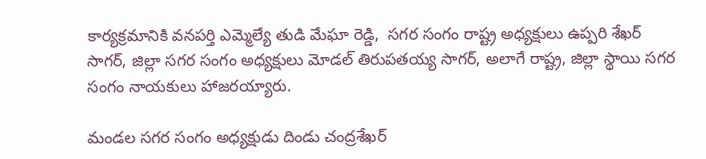కార్యక్రమానికి వనపర్తి ఎమ్మెల్యే తుడి మేఘా రెడ్డి,  సగర సంగం రాష్ట్ర అధ్యక్షులు ఉప్పరి శేఖర్ సాగర్, జిల్లా సగర సంగం అధ్యక్షులు మోడల్ తిరుపతయ్య సాగర్, అలాగే రాష్ట్ర, జిల్లా స్థాయి సగర సంగం నాయకులు హాజరయ్యారు.

మండల సగర సంగం అధ్యక్షుడు దిండు చంద్రశేఖర్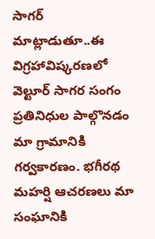సాగర్ మాట్లాడుతూ..ఈ విగ్రహావిష్కరణలో వెల్టూర్ సాగర సంగం ప్రతినిధుల పాల్గొనడం మా గ్రామానికి గర్వకారణం. భగీరథ మహర్షి ఆచరణలు మా సంఘానికి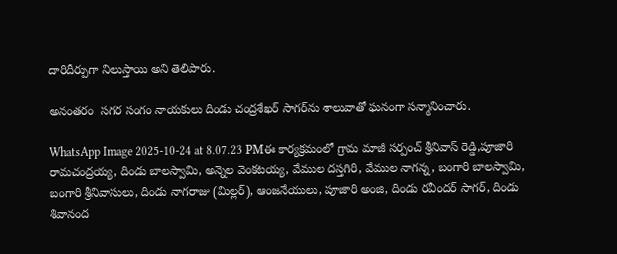దారిదీర్పుగా నిలుస్తాయి అని తెలిపారు.

అనంతరం  సగర సంగం నాయకులు దిండు చంద్రశేఖర్ సాగర్‌ను శాలువాతో ఘనంగా సన్మానించారు.

WhatsApp Image 2025-10-24 at 8.07.23 PMఈ కార్యక్రమంలో గ్రామ మాజీ సర్పంచ్ శ్రీనివాస్ రెడ్డి,పూజారి రామచంద్రయ్య, దిండు బాలస్వామి, అన్నెల వెంకటయ్య, వేముల దస్తగిరి, వేముల నాగన్న, బంగారి బాలస్వామి, బంగారి శ్రీనివాసులు, దిండు నాగరాజు (మిల్లర్), ఆంజనేయులు, పూజారి అంజి, దిండు రవీందర్ సాగర్, దిండు శివానంద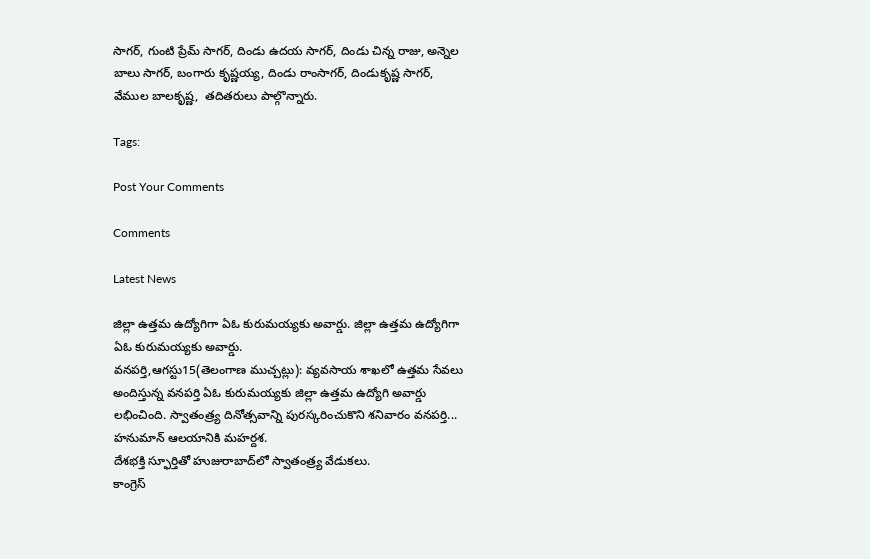సాగర్, గుంటి ప్రేమ్ సాగర్, దిండు ఉదయ సాగర్, దిండు చిన్న రాజు, అన్నెల బాలు సాగర్, బంగారు కృష్ణయ్య, దిండు రాంసాగర్, దిండుకృష్ణ సాగర్, వేముల బాలకృష్ణ,  తదితరులు పాల్గొన్నారు.

Tags:

Post Your Comments

Comments

Latest News

జిల్లా ఉత్తమ ఉద్యోగిగా ఏఓ కురుమయ్యకు అవార్డు. జిల్లా ఉత్తమ ఉద్యోగిగా ఏఓ కురుమయ్యకు అవార్డు.
వనపర్తి,ఆగస్టు15(తెలంగాణ ముచ్చట్లు): వ్యవసాయ శాఖలో ఉత్తమ సేవలు అందిస్తున్న వనపర్తి ఏఓ కురుమయ్యకు జిల్లా ఉత్తమ ఉద్యోగి అవార్డు లభించింది. స్వాతంత్ర్య దినోత్సవాన్ని పురస్కరించుకొని శనివారం వనపర్తి...
హనుమాన్ ఆలయానికి మహర్దశ.
దేశభక్తి స్ఫూర్తితో హుజురాబాద్‌లో స్వాతంత్ర్య వేడుకలు.
కాంగ్రెస్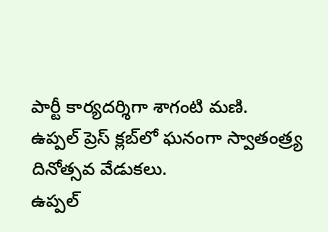పార్టీ కార్యదర్శిగా శాగంటి మణి.
ఉప్పల్ ప్రెస్ క్లబ్‌లో ఘనంగా స్వాతంత్ర్య దినోత్సవ వేడుకలు.
ఉప్పల్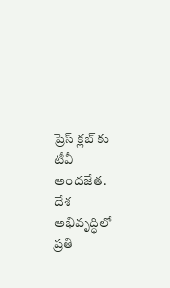ప్రెస్ క్లబ్‌ కు టీవీ అందజేత.
దేశ అభివృద్ధిలో ప్రతి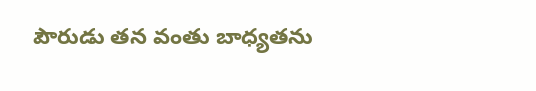పౌరుడు తన వంతు బాధ్యతను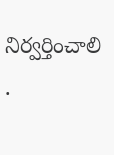నిర్వర్తించాలి .